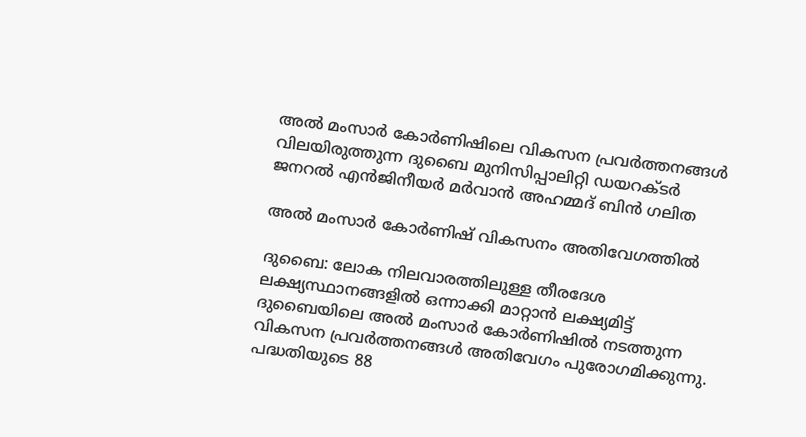അൽ മംസാർ കോർണിഷിലെ വികസന പ്രവർത്തനങ്ങൾ വിലയിരുത്തുന്ന ദുബൈ മുനിസിപ്പാലിറ്റി ഡയറക്ടർ ജനറൽ എൻജിനീയർ മർവാൻ അഹമ്മദ് ബിൻ ഗലിത

അൽ മംസാർ കോർണിഷ് വികസനം അതിവേഗത്തിൽ

ദുബൈ: ലോക നിലവാരത്തിലുള്ള തീരദേശ ലക്ഷ്യസ്ഥാനങ്ങളിൽ ഒന്നാക്കി മാറ്റാൻ ലക്ഷ്യമിട്ട് ദുബൈയിലെ അൽ മംസാർ കോർണിഷിൽ നടത്തുന്ന വികസന പ്രവർത്തനങ്ങൾ അതിവേഗം പുരോഗമിക്കുന്നു. പദ്ധതിയുടെ 88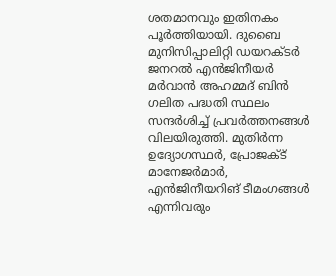ശതമാനവും ഇതിനകം പൂർത്തിയായി. ദുബൈ മുനിസിപ്പാലിറ്റി ഡയറക്ടർ ജനറൽ എൻജിനീയർ മർവാൻ അഹമ്മദ് ബിൻ ഗലിത പദ്ധതി സ്ഥലം സന്ദർശിച്ച് പ്രവർത്തനങ്ങൾ വിലയിരുത്തി. മുതിർന്ന ഉദ്യോഗസ്ഥർ, പ്രോജക്ട് മാനേജർമാർ, എൻജിനീയറിങ് ടീമംഗങ്ങൾ എന്നിവരും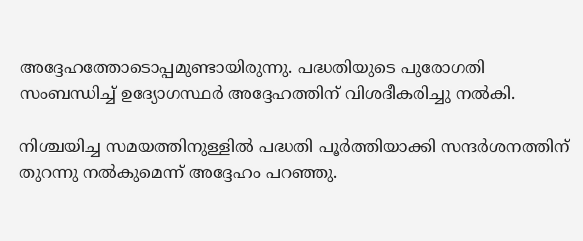അദ്ദേഹത്തോടൊപ്പമുണ്ടായിരുന്നു. പദ്ധതിയുടെ പുരോഗതി സംബന്ധിച്ച് ഉദ്യോഗസ്ഥർ അദ്ദേഹത്തിന് വിശദീകരിച്ചു നൽകി.

നിശ്ചയിച്ച സമയത്തിനുള്ളിൽ പദ്ധതി പൂർത്തിയാക്കി സന്ദർശനത്തിന് തുറന്നു നൽകുമെന്ന് അദ്ദേഹം പറഞ്ഞു.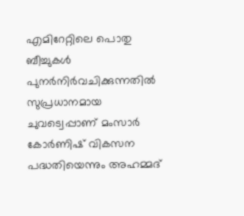എമിറേറ്റിലെ പൊതു ബീച്ചുകൾ പുനർനിർവചിക്കുന്നതിൽ സുപ്രധാനമായ ചുവട്വെപ്പാണ് മംസാർ കോർണിഷ് വികസന പദ്ധതിയെന്നും അഹമ്മദ്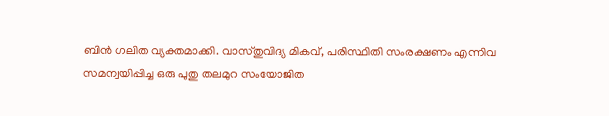ബിൻ ഗലിത വ്യക്തമാക്കി. വാസ്തുവിദ്യ മികവ്, പരിസ്ഥിതി സംരക്ഷണം എന്നിവ സമന്വയിപ്പിച്ച ഒരു പുതു തലമുറ സംയോജിത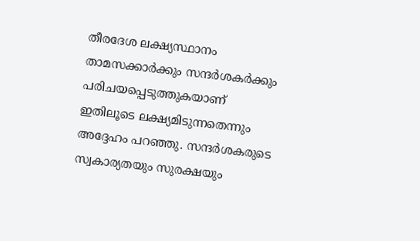തീരദേശ ലക്ഷ്യസ്ഥാനം താമസക്കാർക്കും സന്ദർശകർക്കും പരിചയപ്പെടുത്തുകയാണ് ഇതിലൂടെ ലക്ഷ്യമിടുന്നതെന്നും അദ്ദേഹം പറഞ്ഞു. സന്ദർശകരുടെ സ്വകാര്യതയും സുരക്ഷയും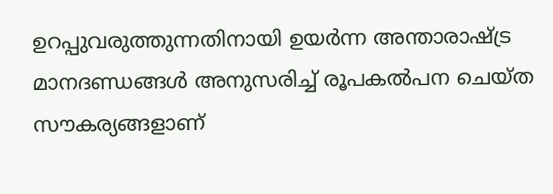ഉറപ്പുവരുത്തുന്നതിനായി ഉയർന്ന അന്താരാഷ്ട്ര മാനദണ്ഡങ്ങൾ അനുസരിച്ച് രൂപകൽപന ചെയ്ത സൗകര്യങ്ങളാണ്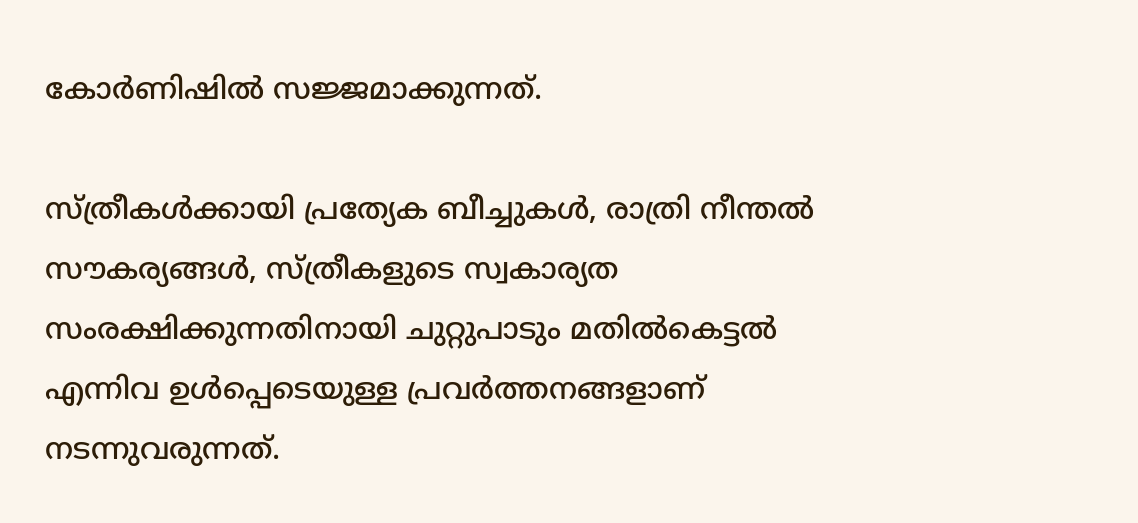കോർണിഷിൽ സജ്ജമാക്കുന്നത്.

സ്ത്രീകൾക്കായി പ്രത്യേക ബീച്ചുകൾ, രാത്രി നീന്തൽ സൗകര്യങ്ങൾ, സ്ത്രീകളുടെ സ്വകാര്യത സംരക്ഷിക്കുന്നതിനായി ചുറ്റുപാടും മതിൽകെട്ടൽ എന്നിവ ഉൾപ്പെടെയുള്ള പ്രവർത്തനങ്ങളാണ് നടന്നുവരുന്നത്.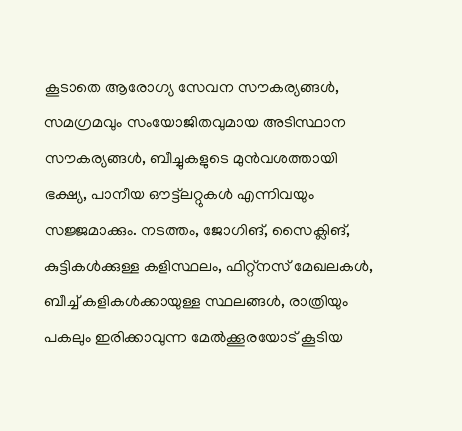കൂടാതെ ആരോഗ്യ സേവന സൗകര്യങ്ങൾ, സമഗ്രമവും സംയോജിതവുമായ അടിസ്ഥാന സൗകര്യങ്ങൾ, ബീച്ചുകളുടെ മുൻവശത്തായി ഭക്ഷ്യ, പാനീയ ഔട്ട്ലറ്റുകൾ എന്നിവയും സജ്ജമാക്കും. നടത്തം, ജോഗിങ്, സൈക്ലിങ്, കുട്ടികൾക്കുള്ള കളിസ്ഥലം, ഫിറ്റ്നസ് മേഖലകൾ, ബീച്ച് കളികൾക്കായുള്ള സ്ഥലങ്ങൾ, രാത്രിയും പകലും ഇരിക്കാവുന്ന മേൽക്കൂരയോട് കൂടിയ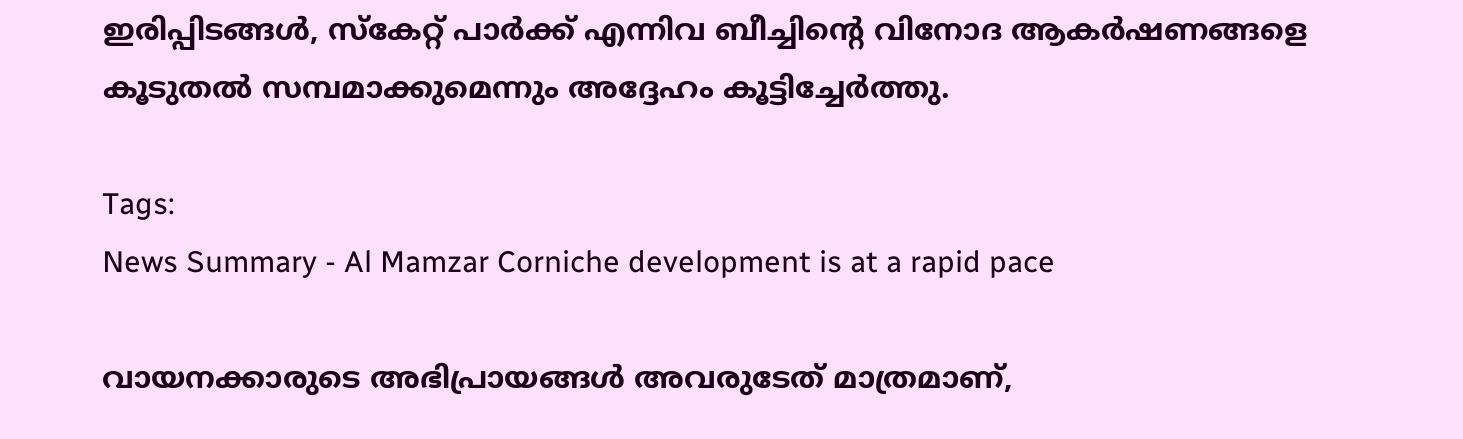ഇരിപ്പിടങ്ങൾ, സ്കേറ്റ് പാർക്ക് എന്നിവ ബീച്ചിന്‍റെ വിനോദ ആകർഷണങ്ങളെ കൂടുതൽ സമ്പമാക്കുമെന്നും അദ്ദേഹം കൂട്ടിച്ചേർത്തു.

Tags:
News Summary - Al Mamzar Corniche development is at a rapid pace

വായനക്കാരുടെ അഭിപ്രായങ്ങള്‍ അവരുടേത് മാത്രമാണ്,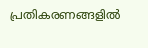പ്രതികരണങ്ങളിൽ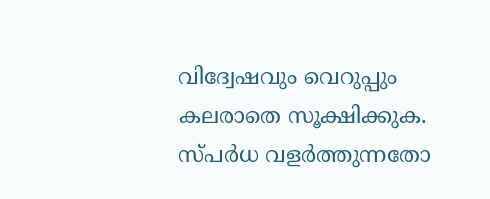വിദ്വേഷവും വെറുപ്പും കലരാതെ സൂക്ഷിക്കുക. സ്പർധ വളർത്തുന്നതോ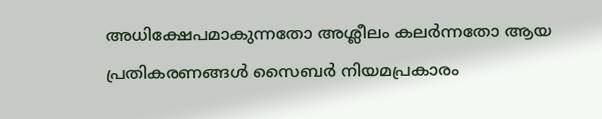അധിക്ഷേപമാകുന്നതോ അശ്ലീലം കലർന്നതോ ആയ പ്രതികരണങ്ങൾ സൈബർ നിയമപ്രകാരം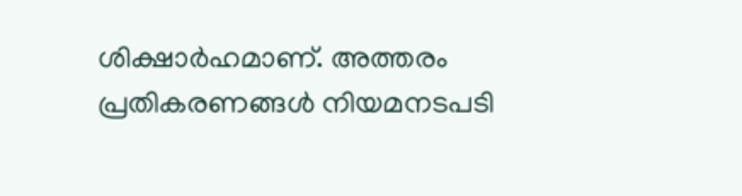ശിക്ഷാർഹമാണ്. അത്തരം പ്രതികരണങ്ങൾ നിയമനടപടി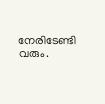നേരിടേണ്ടി വരും.